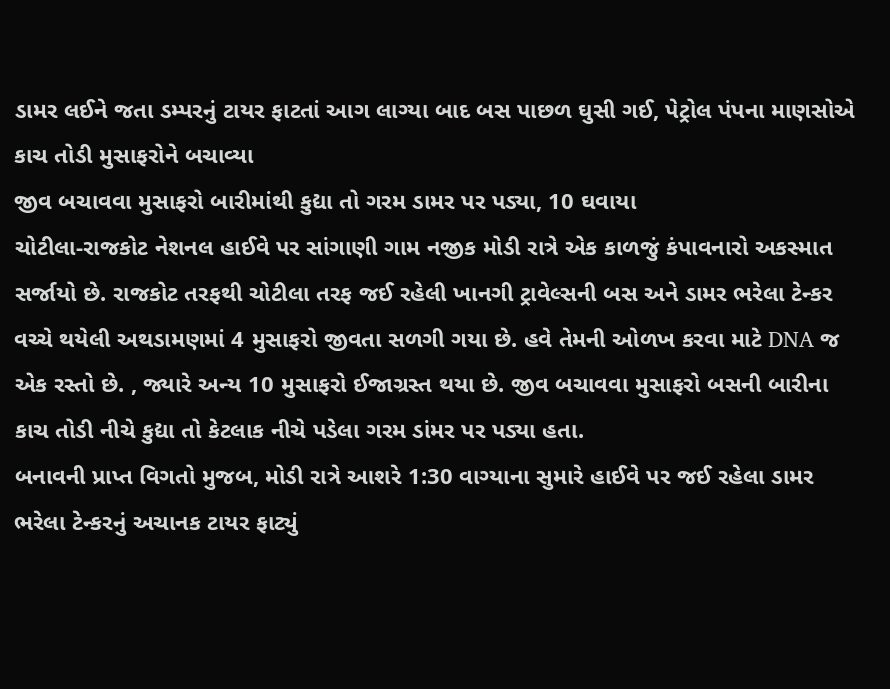ડામર લઈને જતા ડમ્પરનું ટાયર ફાટતાં આગ લાગ્યા બાદ બસ પાછળ ઘુસી ગઈ, પેટ્રોલ પંપના માણસોએ કાચ તોડી મુસાફરોને બચાવ્યા
જીવ બચાવવા મુસાફરો બારીમાંથી કુદ્યા તો ગરમ ડામર પર પડ્યા, 10 ઘવાયા
ચોટીલા-રાજકોટ નેશનલ હાઈવે પર સાંગાણી ગામ નજીક મોડી રાત્રે એક કાળજું કંપાવનારો અકસ્માત સર્જાયો છે. રાજકોટ તરફથી ચોટીલા તરફ જઈ રહેલી ખાનગી ટ્રાવેલ્સની બસ અને ડામર ભરેલા ટેન્કર વચ્ચે થયેલી અથડામણમાં 4 મુસાફરો જીવતા સળગી ગયા છે. હવે તેમની ઓળખ કરવા માટે DNA જ એક રસ્તો છે. , જ્યારે અન્ય 10 મુસાફરો ઈજાગ્રસ્ત થયા છે. જીવ બચાવવા મુસાફરો બસની બારીના કાચ તોડી નીચે કુદ્યા તો કેટલાક નીચે પડેલા ગરમ ડાંમર પર પડ્યા હતા.
બનાવની પ્રાપ્ત વિગતો મુજબ, મોડી રાત્રે આશરે 1:30 વાગ્યાના સુમારે હાઈવે પર જઈ રહેલા ડામર ભરેલા ટેન્કરનું અચાનક ટાયર ફાટ્યું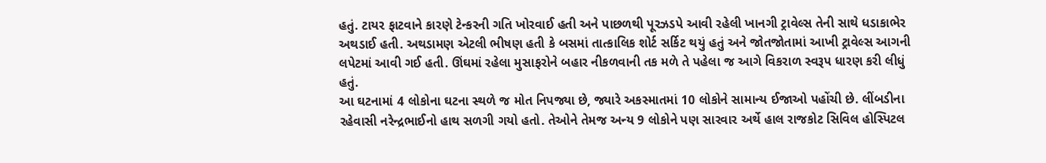હતું. ટાયર ફાટવાને કારણે ટેન્કરની ગતિ ખોરવાઈ હતી અને પાછળથી પૂરઝડપે આવી રહેલી ખાનગી ટ્રાવેલ્સ તેની સાથે ધડાકાભેર અથડાઈ હતી. અથડામણ એટલી ભીષણ હતી કે બસમાં તાત્કાલિક શોર્ટ સર્કિટ થયું હતું અને જોતજોતામાં આખી ટ્રાવેલ્સ આગની લપેટમાં આવી ગઈ હતી. ઊંઘમાં રહેલા મુસાફરોને બહાર નીકળવાની તક મળે તે પહેલા જ આગે વિકરાળ સ્વરૂપ ધારણ કરી લીધું હતું.
આ ઘટનામાં 4 લોકોના ઘટના સ્થળે જ મોત નિપજ્યા છે, જ્યારે અકસ્માતમાં 10 લોકોને સામાન્ય ઈજાઓ પહોંચી છે. લીંબડીના રહેવાસી નરેન્દ્રભાઈનો હાથ સળગી ગયો હતો. તેઓને તેમજ અન્ય 9 લોકોને પણ સારવાર અર્થે હાલ રાજકોટ સિવિલ હોસ્પિટલ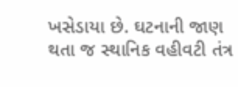ખસેડાયા છે. ઘટનાની જાણ થતા જ સ્થાનિક વહીવટી તંત્ર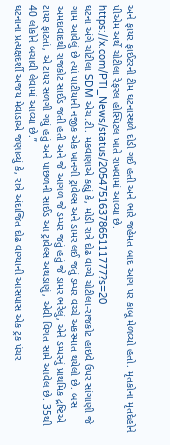અને ફાયર ફાઈટરની ટીમ ઘટનાસ્થળે દોડી ગઈ હતી અને ભારે જહેમત બાદ આગ પર કાબૂ મેળવ્યો હતો. મૃતકોના મૃતદેહોને પીએમ અર્થે ચોટીલા રેફરલ હોસ્પિટલ ખાતે રાખવામાં આવ્યા છે.
https://x.com/PTI_News/status/2054751637865111777?s=20
ઘટના અંગે ચોટીલા SDM એચ.ટી. મકવાણાએ કહ્યું કે, મોડી રાત્રે દોઢ વાગ્યે ચોટીલા-રાજકોટ હાઇવે ઉપર સાંગાણી જે ગામ આવેલું છે ત્યાં પાટીયાની નજીક એક ખાનગી ટ્રાવેલ્સ અને ડામર લઈ જતું ડમ્પર વચ્ચે અકસ્માત થયેલો છે. બસ અમદાવાદથી રાજકોટ સાઈડ જતી હતી અને જે આગળ જે ડમ્પર જતું હતું જે ડામર ભરેલું, એને ડમ્પરનું પ્રાથમિક દ્રષ્ટિએ ટાયર ફાટતાં, એ ટાયર સળગી ગયું હતું અને પાછળની સાઈડ આ ટ્રાવેલ્સ અથડાણું, એવી વિગત સામે આવેલ છે. 35થી 40 લોકોને બચાવી લેવામાં આવ્યા છે.”
ઘટનાના પ્રત્યક્ષદર્શી અજય મેવાડાએ જણાવ્યું કે, રાત્રે અંદાજિત દોઢ વાગ્યાની આસપાસ એક ટ્રક પંચર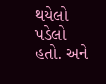થયેલો પડેલો હતો. અને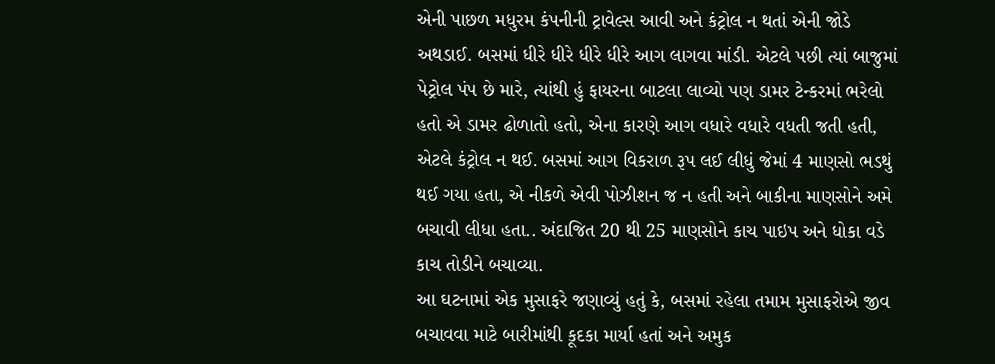એની પાછળ મધુરમ કંપનીની ટ્રાવેલ્સ આવી અને કંટ્રોલ ન થતાં એની જોડે અથડાઈ. બસમાં ધીરે ધીરે ધીરે ધીરે આગ લાગવા માંડી. એટલે પછી ત્યાં બાજુમાં પેટ્રોલ પંપ છે મારે, ત્યાંથી હું ફાયરના બાટલા લાવ્યો પણ ડામર ટેન્કરમાં ભરેલો હતો એ ડામર ઢોળાતો હતો, એના કારણે આગ વધારે વધારે વધતી જતી હતી, એટલે કંટ્રોલ ન થઈ. બસમાં આગ વિકરાળ રૂપ લઈ લીધું જેમાં 4 માણસો ભડથું થઈ ગયા હતા, એ નીકળે એવી પોઝીશન જ ન હતી અને બાકીના માણસોને અમે બચાવી લીધા હતા.. અંદાજિત 20 થી 25 માણસોને કાચ પાઇપ અને ધોકા વડે કાચ તોડીને બચાવ્યા.
આ ઘટનામાં એક મુસાફરે જણાવ્યું હતું કે, બસમાં રહેલા તમામ મુસાફરોએ જીવ બચાવવા માટે બારીમાંથી કૂદકા માર્યા હતાં અને અમુક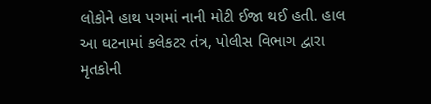લોકોને હાથ પગમાં નાની મોટી ઈજા થઈ હતી. હાલ આ ઘટનામાં કલેકટર તંત્ર, પોલીસ વિભાગ દ્વારા મૃતકોની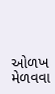ઓળખ મેળવવા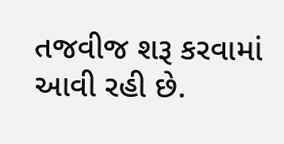તજવીજ શરૂ કરવામાં આવી રહી છે.